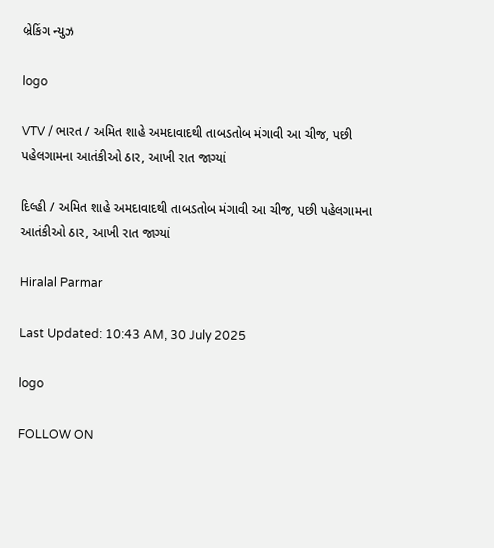બ્રેકિંગ ન્યુઝ

logo

VTV / ભારત / અમિત શાહે અમદાવાદથી તાબડતોબ મંગાવી આ ચીજ, પછી પહેલગામના આતંકીઓ ઠાર, આખી રાત જાગ્યાં

દિલ્હી / અમિત શાહે અમદાવાદથી તાબડતોબ મંગાવી આ ચીજ, પછી પહેલગામના આતંકીઓ ઠાર, આખી રાત જાગ્યાં

Hiralal Parmar

Last Updated: 10:43 AM, 30 July 2025

logo

FOLLOW ON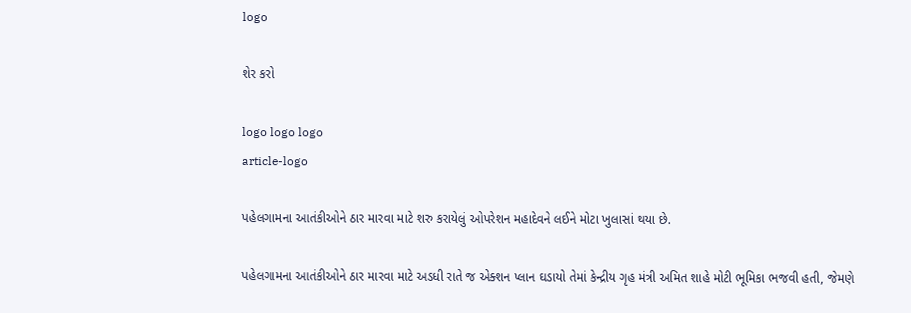logo

શેર કરો

logo logo logo
article-logo

પહેલગામના આતંકીઓને ઠાર મારવા માટે શરુ કરાયેલું ઓપરેશન મહાદેવને લઈને મોટા ખુલાસાં થયા છે.

પહેલગામના આતંકીઓને ઠાર મારવા માટે અડધી રાતે જ એક્શન પ્લાન ઘડાયો તેમાં કેન્દ્રીય ગૃહ મંત્રી અમિત શાહે મોટી ભૂમિકા ભજવી હતી, જેમણે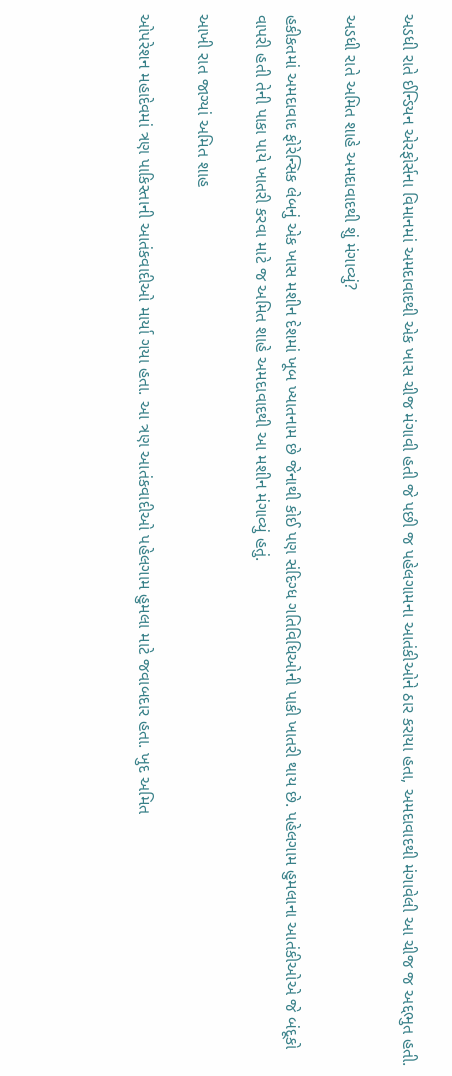અડધી રાતે ઈન્ડિયન એરફોર્સના વિમાનમાં અમદાવાદથી એક ખાસ ચીજ મંગાવી હતી જે પછી જ પહેલગામના આતંકીઓને ઠાર કરાયા હતા, અમદાવાદથી મંગાવેલી આ ચીજ જ અદ્દભુત હતી.

અડધી રાતે અમિત શાહે અમદાવાદથી શું મંગાવ્યું?

હકીકતમાં અમદાવાદ ફોરેન્સિક લેબનું એક ખાસ મશીન દેશમાં ખૂબ ખ્યાતનામ છે જેનાથી કોઈ પણ સંદિગ્ધ ગતિવિધિઓની પાકી ખાતરી થાય છે. પહેલગામ હુમલાના આતંકીઓએ જે બંદૂકો વાપરી હતી તેની પાકા પાયે ખાતરી કરવા માટે જ અમિત શાહે અમદાવાદથી આ મશીન મંગાવ્યું હતું.

આખી રાત જાગ્યાં અમિત શાહ

ઓપરેશન મહાદેવમાં ત્રણ પાકિસ્તાની આતંકવાદીઓ માર્યા ગયા હતા. આ ત્રણ આતંકવાદીઓ પહેલગામ હુમલા માટે જવાબદાર હતા. ખુદ અમિત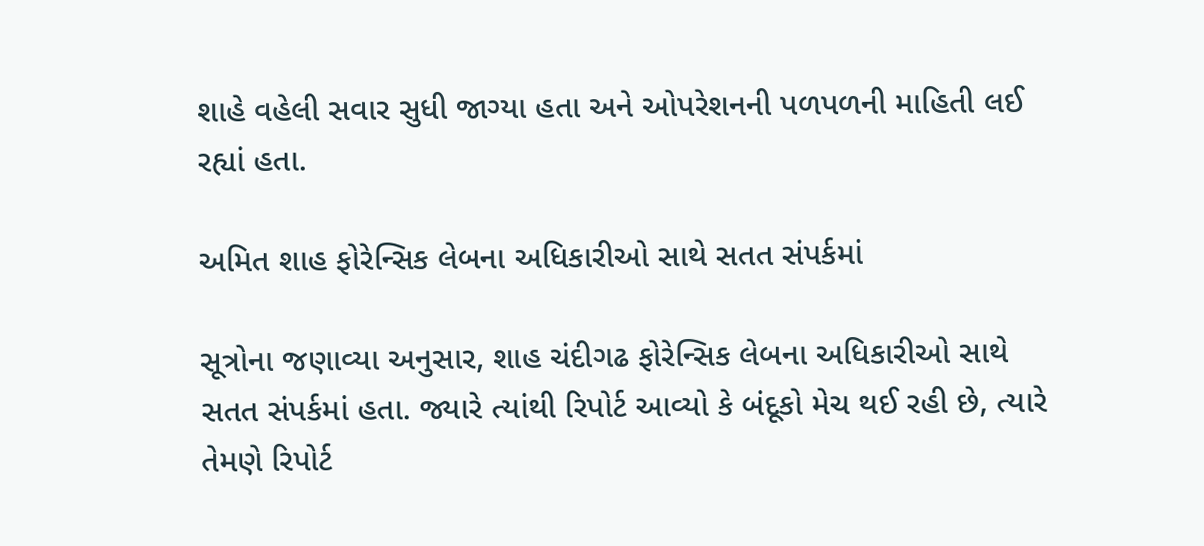શાહે વહેલી સવાર સુધી જાગ્યા હતા અને ઓપરેશનની પળપળની માહિતી લઈ રહ્યાં હતા.

અમિત શાહ ફોરેન્સિક લેબના અધિકારીઓ સાથે સતત સંપર્કમાં

સૂત્રોના જણાવ્યા અનુસાર, શાહ ચંદીગઢ ફોરેન્સિક લેબના અધિકારીઓ સાથે સતત સંપર્કમાં હતા. જ્યારે ત્યાંથી રિપોર્ટ આવ્યો કે બંદૂકો મેચ થઈ રહી છે, ત્યારે તેમણે રિપોર્ટ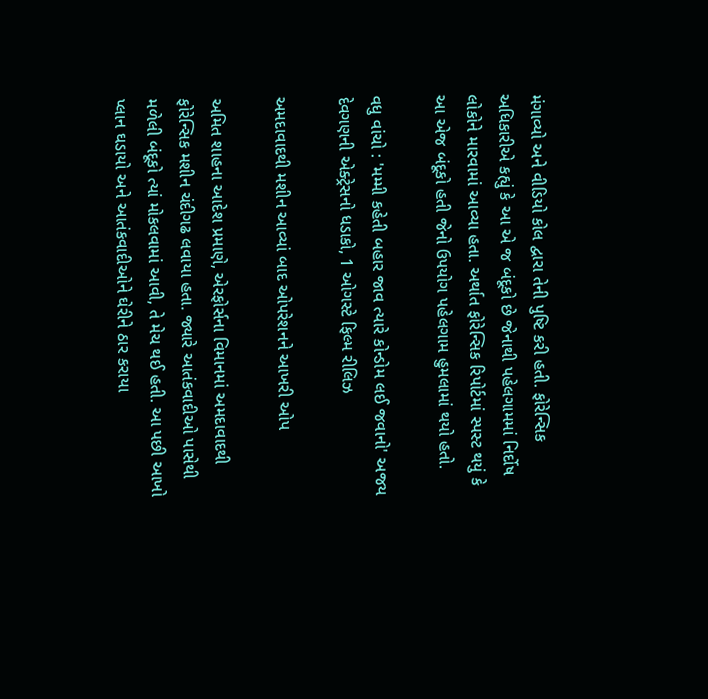મંગાવ્યો અને વીડિયો કોલ દ્વારા તેની પુષ્ટિ કરી હતી. ફોરેન્સિક અધિકારીએ કહ્યું કે આ એ જ બંદૂકો છે જેનાથી પહેલગામમાં નિર્દોષ લોકોને મારવામાં આવ્યા હતા. અર્થાત ફોરેન્સિક રિપોર્ટમાં સ્પસ્ટ થયું કે આ એજ બંદૂકો હતી જેનો ઉપયોગ પહેલગામ હુમલામાં થયો હતો.

વધુ વાંચો : 'મમ્મી કહેતી બહાર જાવ ત્યારે કોન્ડોમ લઈ જવાનો' અજય દેવગણની એક્ટ્રેસનો ધડાકો, 1 ઓગસ્ટે ફિલ્મ રીલિઝ

અમદાવાદથી મશીન આવ્યાં બાદ ઓપરેશનને આખરી ઓપ

અમિત શાહના આદેશ પ્રમાણે, એરફોર્સના વિમાનમાં અમદાવાદથી ફોરેન્સિક મશીન ચંદીગઢ લવાયા હતા. જ્યારે આતંકવાદીઓ પાસેથી મળેલી બંદૂકો ત્યાં મોકલવામાં આવી, તે મેચ થઈ હતી. આ પછી આખો પ્લાન ઘડાયો અને આતંકવાદીઓને ઘેરીને ઠાર કરાયા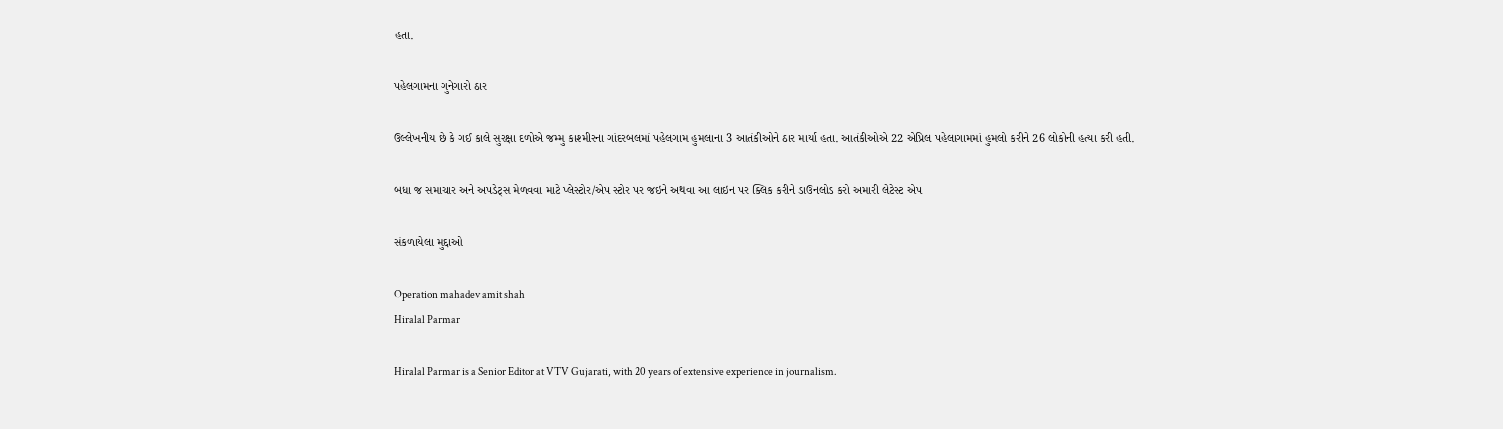હતા.

પહેલગામના ગુનેગારો ઠાર

ઉલ્લેખનીય છે કે ગઈ કાલે સુરક્ષા દળોએ જમ્મુ કાશ્મીરના ગાંદરબલમાં પહેલગામ હુમલાના 3 આતંકીઓને ઠાર માર્યા હતા. આતંકીઓએ 22 એપ્રિલ પહેલાગામમાં હુમલો કરીને 26 લોકોની હત્યા કરી હતી.

બધા જ સમાચાર અને અપડેટ્સ મેળવવા માટે પ્લેસ્ટોર/એપ સ્ટોર પર જઇને અથવા આ લાઇન પર ક્લિક કરીને ડાઉનલોડ કરો અમારી લેટેસ્ટ એપ

સંકળાયેલા મુદ્દાઓ

Operation mahadev amit shah
Hiralal Parmar

Hiralal Parmar is a Senior Editor at VTV Gujarati, with 20 years of extensive experience in journalism.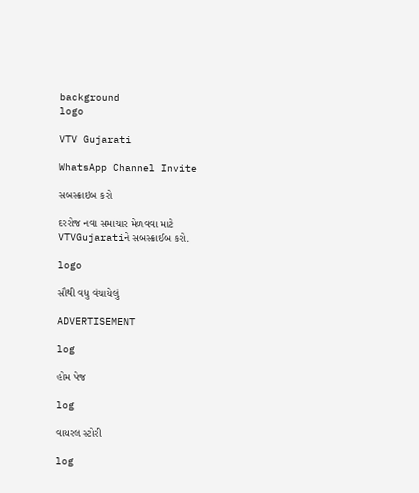background
logo

VTV Gujarati

WhatsApp Channel Invite

સબસ્ક્રાઇબ કરો

દરરોજ નવા સમાચાર મેળવવા માટે VTVGujaratiને સબસ્ક્રાઈબ કરો.

logo

સૌથી વધુ વંચાયેલું

ADVERTISEMENT

log

હોમ પેજ

log

વાયરલ સ્ટોરી

log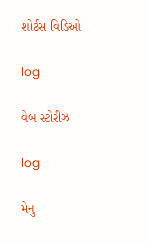શોર્ટસ વિડિઓ

log

વેબ સ્ટોરીઝ

log

મેનુ